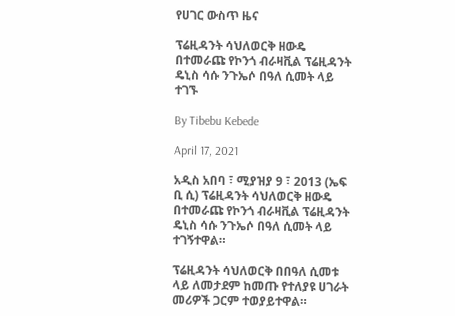የሀገር ውስጥ ዜና

ፕሬዚዳንት ሳህለወርቅ ዘውዴ በተመራጩ የኮንጎ ብራዛቪል ፕሬዚዳንት ዴኒስ ሳሱ ንጉኤሶ በዓለ ሲመት ላይ ተገኙ

By Tibebu Kebede

April 17, 2021

አዲስ አበባ ፣ ሚያዝያ 9 ፣ 2013 (ኤፍ ቢ ሲ) ፕሬዚዳንት ሳህለወርቅ ዘውዴ በተመራጩ የኮንጎ ብራዛቪል ፕሬዚዳንት ዴኒስ ሳሱ ንጉኤሶ በዓለ ሲመት ላይ ተገኝተዋል።

ፕሬዚዳንት ሳህለወርቅ በበዓለ ሲመቱ ላይ ለመታደም ከመጡ የተለያዩ ሀገራት መሪዎች ጋርም ተወያይተዋል።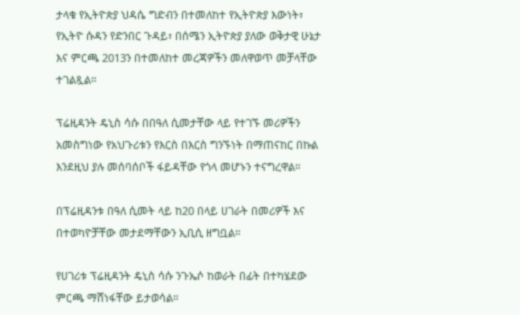ታላቁ የኢትዮጵያ ህዳሴ ግድብን በተመለከተ የኢትዮጵያ እውነት፣ የኢትዮ ሱዳን የድንበር ጉዳይ፣ በሰሜን ኢትዮጵያ ያለው ወቅታዊ ሁኔታ እና ምርጫ 2013ን በተመለከተ መረጃዎችን መለዋወጥ መቻላቸው ተገልጿል።

ፕሬዚዳንት ዴኒስ ሳሱ በበዓለ ሲመታቸው ላይ የተገኙ መሪዎችን አመስግነው የአህጉሪቱን የእርስ በእርስ ግንኙነት በማጠናከር በኩል እንደዚህ ያሉ መሰባሰቦች ፋይዳቸው የጎላ መሆኑን ተናግረዋል።

በፕሬዚዳንቱ በዓለ ሲመት ላይ ከ20 በላይ ሀገራት በመሪዎች እና በተወካዮቻቸው መታደማቸውን ኢቢሲ ዘግቧል።

የሀገሪቱ ፕሬዚዳንት ዴኒስ ሳሱ ንጉኤሶ ከወራት በፊት በተካሄደው ምርጫ ማሸነፋቸው ይታወሳል።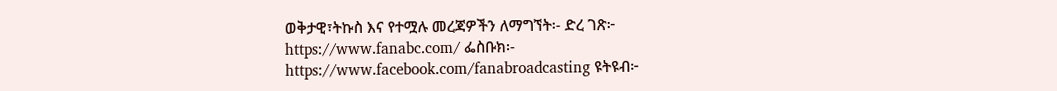ወቅታዊ፣ትኩስ እና የተሟሉ መረጃዎችን ለማግኘት፡- ድረ ገጽ፦ https://www.fanabc.com/ ፌስቡክ፡- https://www.facebook.com/fanabroadcasting ዩትዩብ፦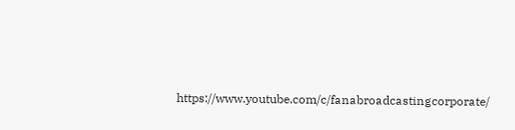https://www.youtube.com/c/fanabroadcastingcorporate/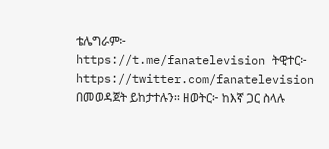ቴሌግራም፦ https://t.me/fanatelevision ትዊተር፦ https://twitter.com/fanatelevision በመወዳጀት ይከታተሉን፡፡ ዘወትር፦ ከእኛ ጋር ስላሉ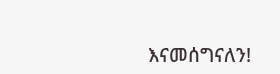እናመሰግናለን!